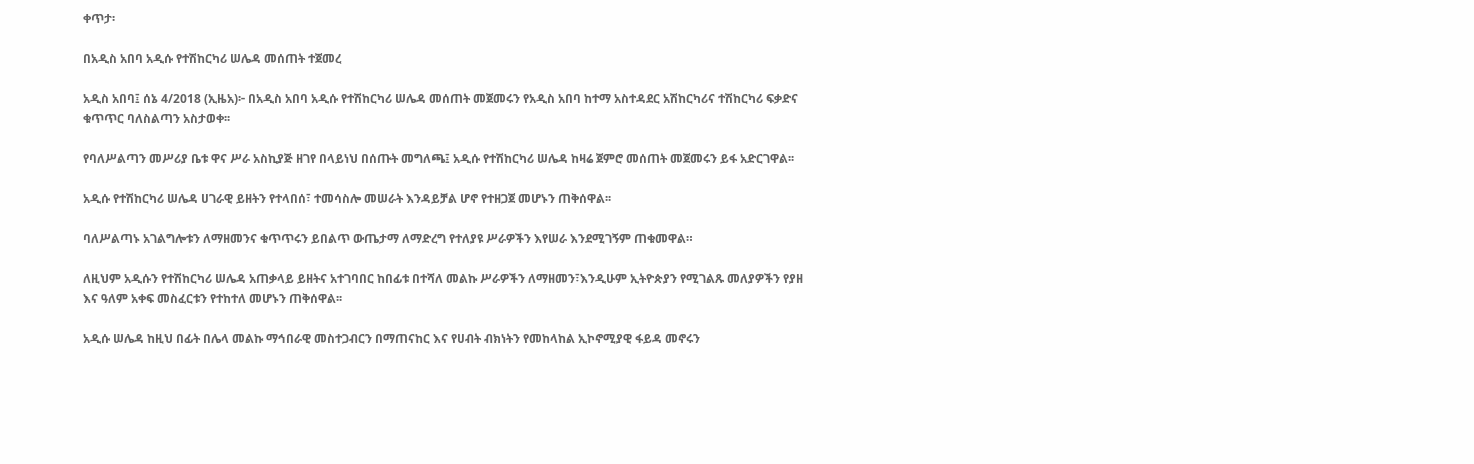ቀጥታ፡

በአዲስ አበባ አዲሱ የተሽከርካሪ ሠሌዳ መሰጠት ተጀመረ

አዲስ አበባ፤ ሰኔ 4/2018 (ኢዜአ)፦ በአዲስ አበባ አዲሱ የተሽከርካሪ ሠሌዳ መሰጠት መጀመሩን የአዲስ አበባ ከተማ አስተዳደር አሽከርካሪና ተሽከርካሪ ፍቃድና ቁጥጥር ባለስልጣን አስታወቀ፡፡

የባለሥልጣን መሥሪያ ቤቱ ዋና ሥራ አስኪያጅ ዘገየ በላይነህ በሰጡት መግለጫ፤ አዲሱ የተሽከርካሪ ሠሌዳ ከዛሬ ጀምሮ መሰጠት መጀመሩን ይፋ አድርገዋል፡፡

አዲሱ የተሽከርካሪ ሠሌዳ ሀገራዊ ይዘትን የተላበሰ፣ ተመሳስሎ መሠራት እንዳይቻል ሆኖ የተዘጋጀ መሆኑን ጠቅሰዋል፡፡

ባለሥልጣኑ አገልግሎቱን ለማዘመንና ቁጥጥሩን ይበልጥ ውጤታማ ለማድረግ የተለያዩ ሥራዎችን እየሠራ እንደሚገኝም ጠቁመዋል።

ለዚህም አዲሱን የተሽከርካሪ ሠሌዳ አጠቃላይ ይዘትና አተገባበር ከበፊቱ በተሻለ መልኩ ሥራዎችን ለማዘመን፣እንዲሁም ኢትዮጵያን የሚገልጹ መለያዎችን የያዘ እና ዓለም አቀፍ መስፈርቱን የተከተለ መሆኑን ጠቅሰዋል፡፡

አዲሱ ሠሌዳ ከዚህ በፊት በሌላ መልኩ ማኅበራዊ መስተጋብርን በማጠናከር እና የሀብት ብክነትን የመከላከል ኢኮኖሚያዊ ፋይዳ መኖሩን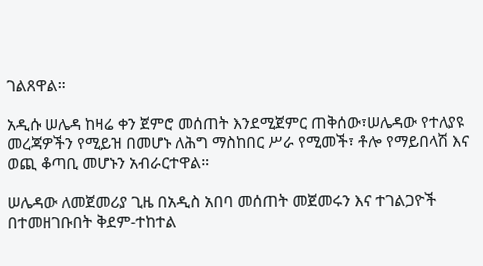ገልጸዋል።

አዲሱ ሠሌዳ ከዛሬ ቀን ጀምሮ መሰጠት እንደሚጀምር ጠቅሰው፣ሠሌዳው የተለያዩ መረጃዎችን የሚይዝ በመሆኑ ለሕግ ማስከበር ሥራ የሚመች፣ ቶሎ የማይበላሽ እና ወጪ ቆጣቢ መሆኑን አብራርተዋል።

ሠሌዳው ለመጀመሪያ ጊዜ በአዲስ አበባ መሰጠት መጀመሩን እና ተገልጋዮች በተመዘገቡበት ቅደም-ተከተል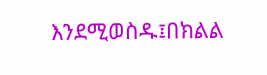እንደሚወስዱ፤በክልል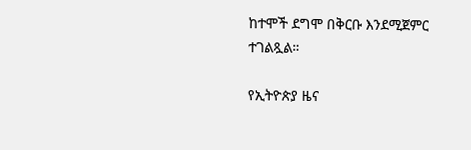ከተሞች ደግሞ በቅርቡ እንደሚጀምር ተገልጿል።

የኢትዮጵያ ዜና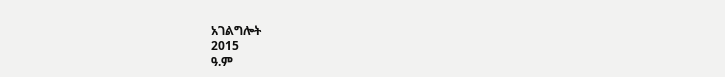አገልግሎት
2015
ዓ.ም